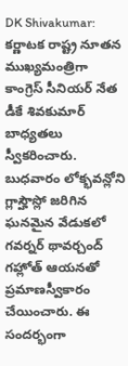DK Shivakumar: కర్ణాటక రాష్ట్ర నూతన ముఖ్యమంత్రిగా కాంగ్రెస్ సీనియర్ నేత డీకే శివకుమార్ బాధ్యతలు స్వీకరించారు. బుధవారం లోక్భవన్లోని గ్లాస్హౌస్లో జరిగిన ఘనమైన వేడుకలో గవర్నర్ థావర్చంద్ గహ్లోత్ ఆయనతో ప్రమాణస్వీకారం చేయించారు. ఈ సందర్భంగా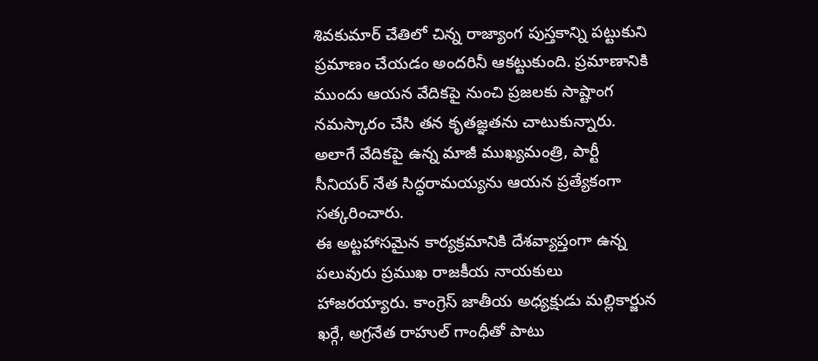శివకుమార్ చేతిలో చిన్న రాజ్యాంగ పుస్తకాన్ని పట్టుకుని ప్రమాణం చేయడం అందరినీ ఆకట్టుకుంది. ప్రమాణానికి ముందు ఆయన వేదికపై నుంచి ప్రజలకు సాష్టాంగ నమస్కారం చేసి తన కృతజ్ఞతను చాటుకున్నారు. అలాగే వేదికపై ఉన్న మాజీ ముఖ్యమంత్రి, పార్టీ సీనియర్ నేత సిద్ధరామయ్యను ఆయన ప్రత్యేకంగా సత్కరించారు.
ఈ అట్టహాసమైన కార్యక్రమానికి దేశవ్యాప్తంగా ఉన్న పలువురు ప్రముఖ రాజకీయ నాయకులు హాజరయ్యారు. కాంగ్రెస్ జాతీయ అధ్యక్షుడు మల్లికార్జున ఖర్గే, అగ్రనేత రాహుల్ గాంధీతో పాటు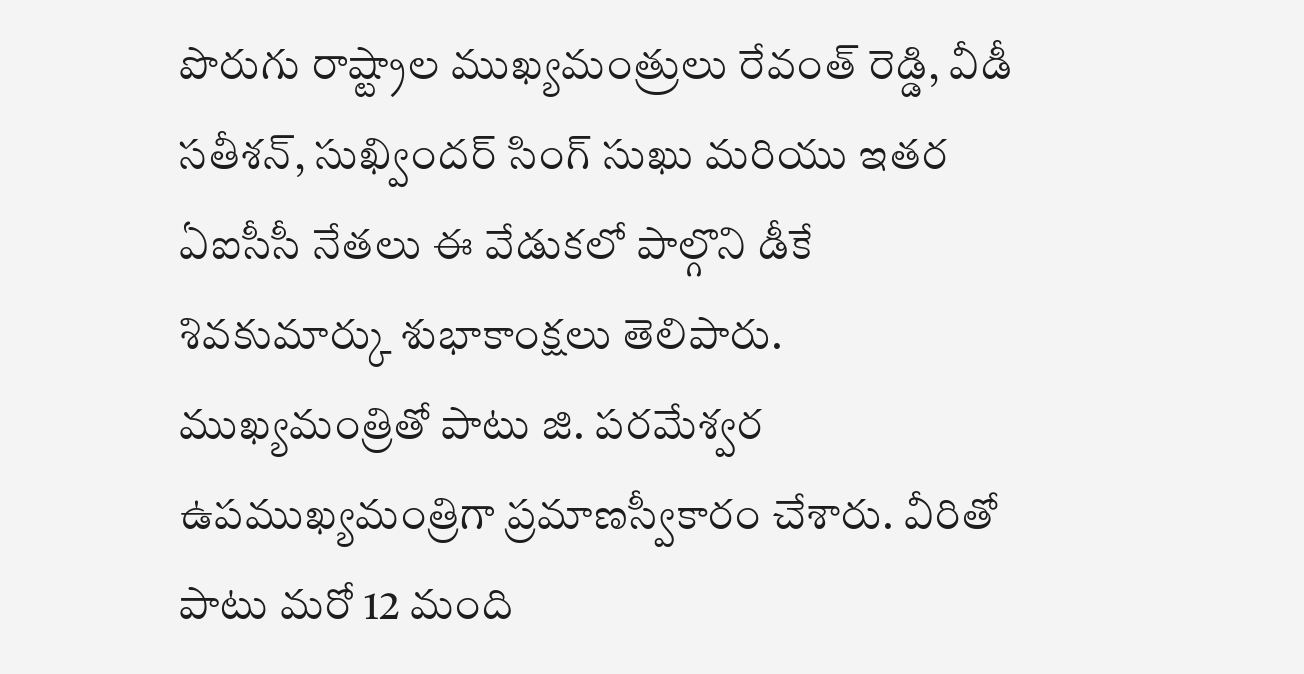పొరుగు రాష్ట్రాల ముఖ్యమంత్రులు రేవంత్ రెడ్డి, వీడీ సతీశన్, సుఖ్విందర్ సింగ్ సుఖు మరియు ఇతర ఏఐసీసీ నేతలు ఈ వేడుకలో పాల్గొని డీకే శివకుమార్కు శుభాకాంక్షలు తెలిపారు.
ముఖ్యమంత్రితో పాటు జి. పరమేశ్వర ఉపముఖ్యమంత్రిగా ప్రమాణస్వీకారం చేశారు. వీరితో పాటు మరో 12 మంది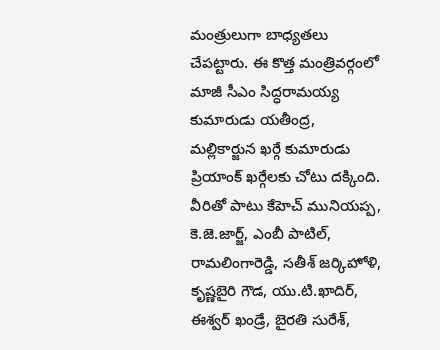మంత్రులుగా బాధ్యతలు చేపట్టారు. ఈ కొత్త మంత్రివర్గంలో మాజీ సీఎం సిద్ధరామయ్య కుమారుడు యతీంద్ర, మల్లికార్జున ఖర్గే కుమారుడు ప్రియాంక్ ఖర్గేలకు చోటు దక్కింది. వీరితో పాటు కేహెచ్ మునియప్ప, కె.జె.జార్జ్, ఎంబీ పాటిల్, రామలింగారెడ్డి, సతీశ్ జర్కిహోళి, కృష్ణబైరి గౌడ, యు.టి.ఖాదిర్, ఈశ్వర్ ఖండ్రే, బైరతి సురేశ్,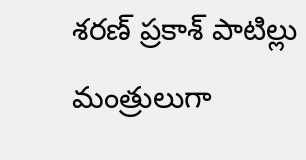శరణ్ ప్రకాశ్ పాటిల్లు మంత్రులుగా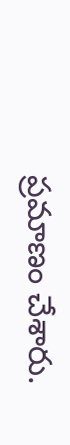ప్రమాణం చేశారు.